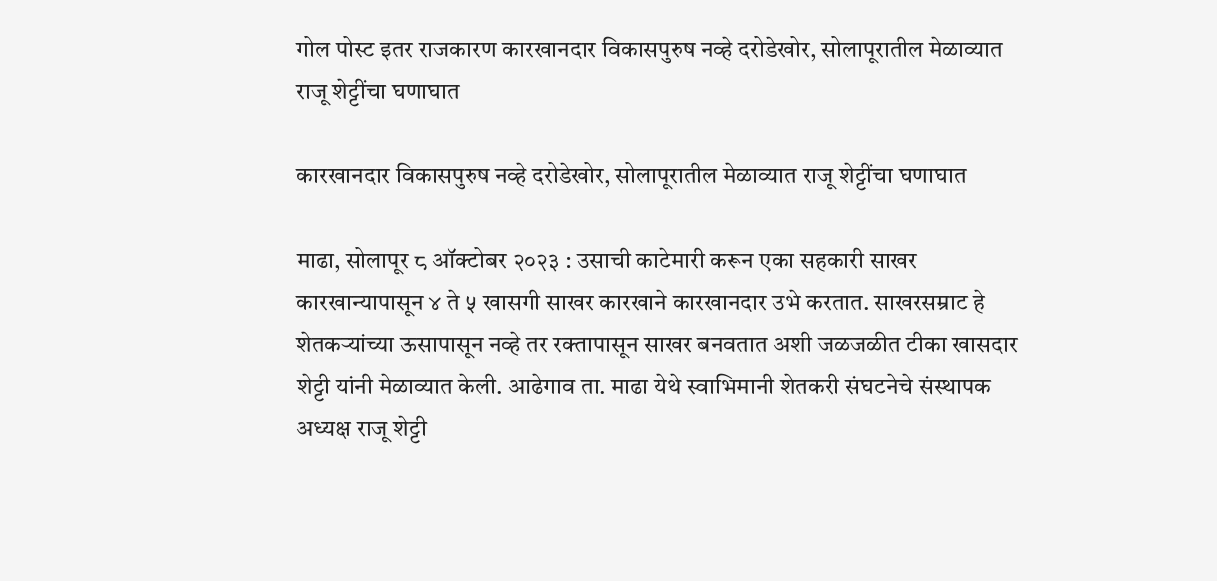गोल पोस्ट इतर राजकारण कारखानदार विकासपुरुष नव्हे दरोडेखोर, सोलापूरातील मेळाव्यात राजू शेट्टींचा घणाघात

कारखानदार विकासपुरुष नव्हे दरोडेखोर, सोलापूरातील मेळाव्यात राजू शेट्टींचा घणाघात

माढा, सोलापूर ८ ऑक्टोबर २०२३ : उसाची काटेमारी करून एका सहकारी साखर कारखान्यापासून ४ ते ५ खासगी साखर कारखाने कारखानदार उभे करतात. साखरसम्राट हे शेतकऱ्यांच्या ऊसापासून नव्हे तर रक्तापासून साखर बनवतात अशी जळजळीत टीका खासदार शेट्टी यांनी मेळाव्यात केली. आढेगाव ता. माढा येथे स्वाभिमानी शेतकरी संघटनेचे संस्थापक अध्यक्ष राजू शेट्टी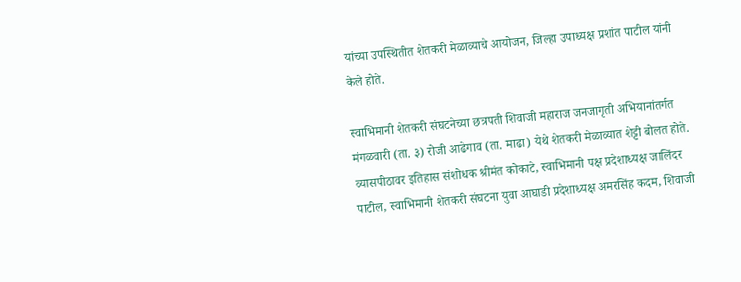यांच्या उपस्थितीत शेतकरी मेळाव्याचे आयोजन, जिल्हा उपाध्यक्ष प्रशांत पाटील यांनी केले होते.

स्वाभिमानी शेतकरी संघटनेच्या छत्रपती शिवाजी महाराज जनजागृती अभियानांतर्गत मंगळवारी (ता. ३) रोजी आढेगाव (ता. माढा) येथे शेतकरी मेळाव्यात शेट्टी बोलत होते. व्यासपीठावर इतिहास संशोधक श्रीमंत कोकाटे, स्वाभिमानी पक्ष प्रदेशाध्यक्ष जालिंदर पाटील, स्वाभिमानी शेतकरी संघटना युवा आघाडी प्रदेशाध्यक्ष अमरसिंह कदम, शिवाजी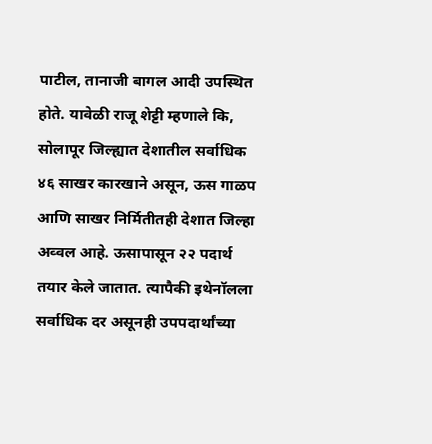पाटील, तानाजी बागल आदी उपस्थित होते. यावेळी राजू शेट्टी म्हणाले कि, सोलापूर जिल्ह्यात देशातील सर्वाधिक ४६ साखर कारखाने असून, ऊस गाळप आणि साखर निर्मितीतही देशात जिल्हा अव्वल आहे. ऊसापासून २२ पदार्थ तयार केले जातात. त्यापैकी इथेनॉलला सर्वाधिक दर असूनही उपपदार्थांच्या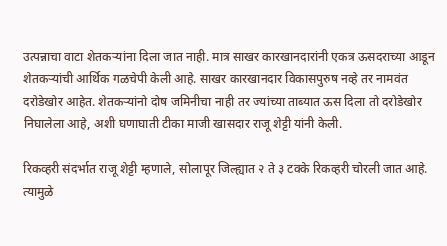उत्पन्नाचा वाटा शेतकऱ्यांना दिला जात नाही. मात्र साखर कारखानदारांनी एकत्र ऊसदराच्या आडून शेतकऱ्यांची आर्थिक गळचेपी केली आहे. साखर कारखानदार विकासपुरुष नव्हे तर नामवंत दरोडेखोर आहेत. शेतकऱ्यांनो दोष जमिनीचा नाही तर ज्यांच्या ताब्यात ऊस दिला तो दरोडेखोर निघालेला आहे, अशी घणाघाती टीका माजी खासदार राजू शेट्टी यांनी केली.

रिकव्हरी संदर्भात राजू शेट्टी म्हणाले, सोलापूर जिल्ह्यात २ ते ३ टक्के रिकव्हरी चोरली जात आहे. त्यामुळे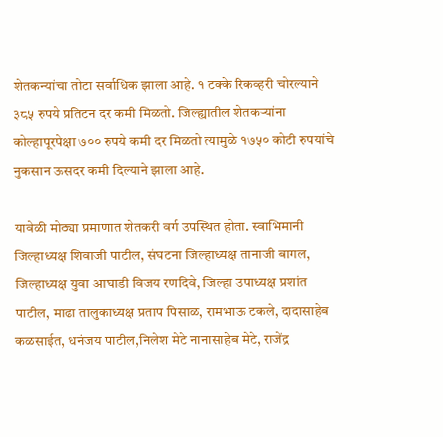शेतकन्यांचा तोटा सर्वाधिक झाला आहे. १ टक्के रिकव्हरी चोरल्याने ३८५ रुपये प्रतिटन दर कमी मिळतो. जिल्ह्यातील शेतकऱ्यांना कोल्हापूरपेक्षा ७०० रुपये कमी दर मिळतो त्यामुळे १७५० कोटी रुपयांचे नुकसान ऊसदर कमी दिल्याने झाला आहे.

यावेळी मोठ्या प्रमाणात शेतकरी वर्ग उपस्थित होता. स्वाभिमानी जिल्हाध्यक्ष शिवाजी पाटील, संघटना जिल्हाध्यक्ष तानाजी बागल, जिल्हाध्यक्ष युवा आघाडी विजय रणदिवे, जिल्हा उपाध्यक्ष प्रशांत पाटील, माढा तालुकाध्यक्ष प्रताप पिसाळ, रामभाऊ टकले, दादासाहेब कळसाईत, धनंजय पाटील,निलेश मेटे नानासाहेब मेटे, राजेंद्र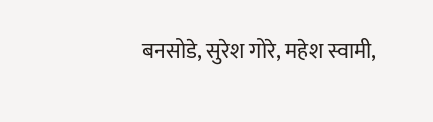बनसोडे, सुरेश गोरे, महेश स्वामी,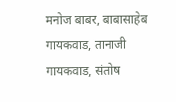मनोज बाबर, बाबासाहेब गायकवाड, तानाजी गायकवाड, संतोष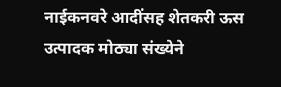नाईकनवरे आदींसह शेतकरी ऊस उत्पादक मोठ्या संख्येने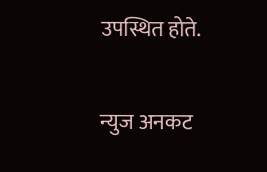उपस्थित होते.

न्युज अनकट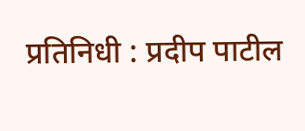प्रतिनिधी : प्रदीप पाटील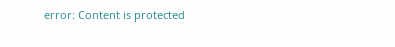error: Content is protected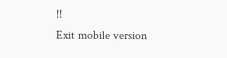!!
Exit mobile version